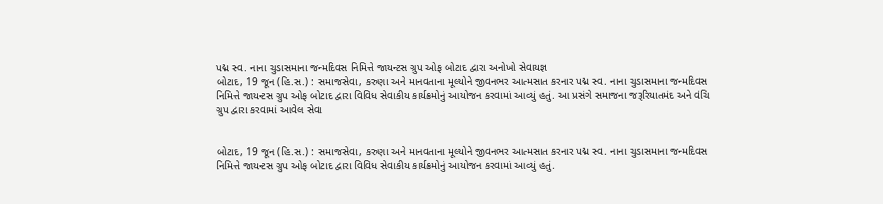પદ્મ સ્વ. નાના ચુડાસમાના જન્મદિવસ નિમિત્તે જાયન્ટસ ગ્રુપ ઓફ બોટાદ દ્વારા અનોખો સેવાયજ્ઞ
બોટાદ, 19 જૂન (હિ.સ.) : સમાજસેવા, કરુણા અને માનવતાના મૂલ્યોને જીવનભર આત્મસાત કરનાર પદ્મ સ્વ. નાના ચુડાસમાના જન્મદિવસ નિમિત્તે જાયન્ટસ ગ્રુપ ઓફ બોટાદ દ્વારા વિવિધ સેવાકીય કાર્યક્રમોનું આયોજન કરવામાં આવ્યું હતું. આ પ્રસંગે સમાજના જરૂરિયાતમંદ અને વંચિ
ગ્રુપ દ્વારા કરવામાં આવેલ સેવા


બોટાદ, 19 જૂન (હિ.સ.) : સમાજસેવા, કરુણા અને માનવતાના મૂલ્યોને જીવનભર આત્મસાત કરનાર પદ્મ સ્વ. નાના ચુડાસમાના જન્મદિવસ નિમિત્તે જાયન્ટસ ગ્રુપ ઓફ બોટાદ દ્વારા વિવિધ સેવાકીય કાર્યક્રમોનું આયોજન કરવામાં આવ્યું હતું.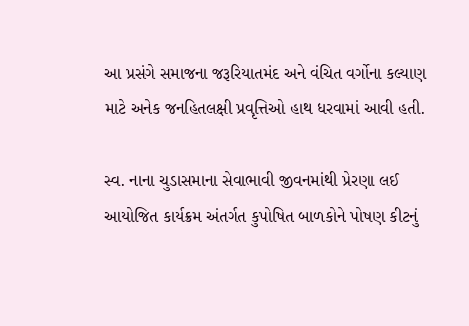આ પ્રસંગે સમાજના જરૂરિયાતમંદ અને વંચિત વર્ગોના કલ્યાણ માટે અનેક જનહિતલક્ષી પ્રવૃત્તિઓ હાથ ધરવામાં આવી હતી.

સ્વ. નાના ચુડાસમાના સેવાભાવી જીવનમાંથી પ્રેરણા લઈ આયોજિત કાર્યક્રમ અંતર્ગત કુપોષિત બાળકોને પોષણ કીટનું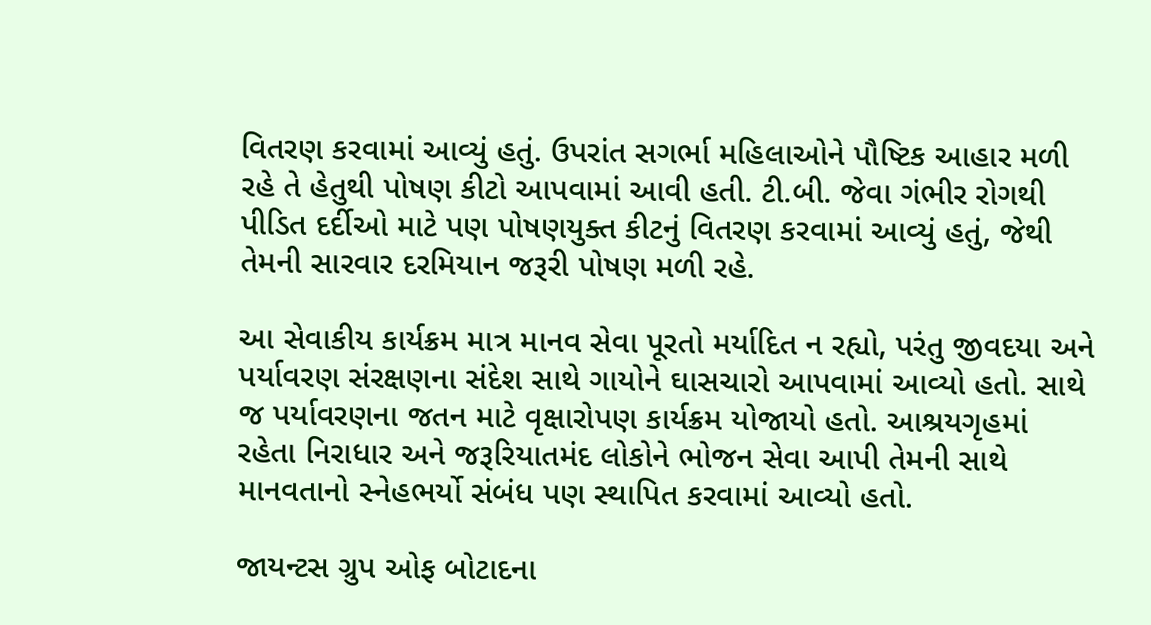વિતરણ કરવામાં આવ્યું હતું. ઉપરાંત સગર્ભા મહિલાઓને પૌષ્ટિક આહાર મળી રહે તે હેતુથી પોષણ કીટો આપવામાં આવી હતી. ટી.બી. જેવા ગંભીર રોગથી પીડિત દર્દીઓ માટે પણ પોષણયુક્ત કીટનું વિતરણ કરવામાં આવ્યું હતું, જેથી તેમની સારવાર દરમિયાન જરૂરી પોષણ મળી રહે.

આ સેવાકીય કાર્યક્રમ માત્ર માનવ સેવા પૂરતો મર્યાદિત ન રહ્યો, પરંતુ જીવદયા અને પર્યાવરણ સંરક્ષણના સંદેશ સાથે ગાયોને ઘાસચારો આપવામાં આવ્યો હતો. સાથે જ પર્યાવરણના જતન માટે વૃક્ષારોપણ કાર્યક્રમ યોજાયો હતો. આશ્રયગૃહમાં રહેતા નિરાધાર અને જરૂરિયાતમંદ લોકોને ભોજન સેવા આપી તેમની સાથે માનવતાનો સ્નેહભર્યો સંબંધ પણ સ્થાપિત કરવામાં આવ્યો હતો.

જાયન્ટસ ગ્રુપ ઓફ બોટાદના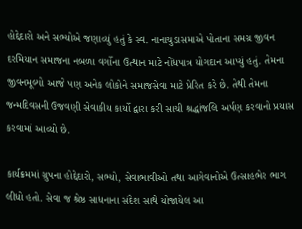હોદ્દેદારો અને સભ્યોએ જણાવ્યું હતું કે સ્વ. નાનાચુડાસમાએ પોતાના સમગ્ર જીવન દરમિયાન સમાજના નબળા વર્ગોના ઉત્થાન માટે નોંધપાત્ર યોગદાન આપ્યું હતું. તેમના જીવનમૂલ્યો આજે પણ અનેક લોકોને સમાજસેવા માટે પ્રેરિત કરે છે. તેથી તેમના જન્મદિવસની ઉજવણી સેવાકીય કાર્યો દ્વારા કરી સાચી શ્રદ્ધાંજલિ અર્પણ કરવાનો પ્રયાસ કરવામાં આવ્યો છે.

કાર્યક્રમમાં ગ્રુપના હોદ્દેદારો, સભ્યો, સેવાભાવીઓ તથા આગેવાનોએ ઉત્સાહભેર ભાગ લીધો હતો. સેવા જ શ્રેષ્ઠ સાધનાના સંદેશ સાથે યોજાયેલ આ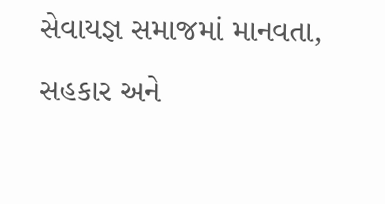સેવાયજ્ઞ સમાજમાં માનવતા, સહકાર અને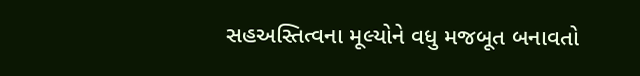સહઅસ્તિત્વના મૂલ્યોને વધુ મજબૂત બનાવતો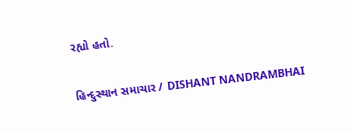રહ્યો હતો.

હિન્દુસ્થાન સમાચાર / DISHANT NANDRAMBHAI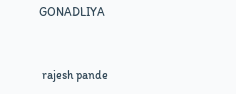GONADLIYA


 rajesh pande